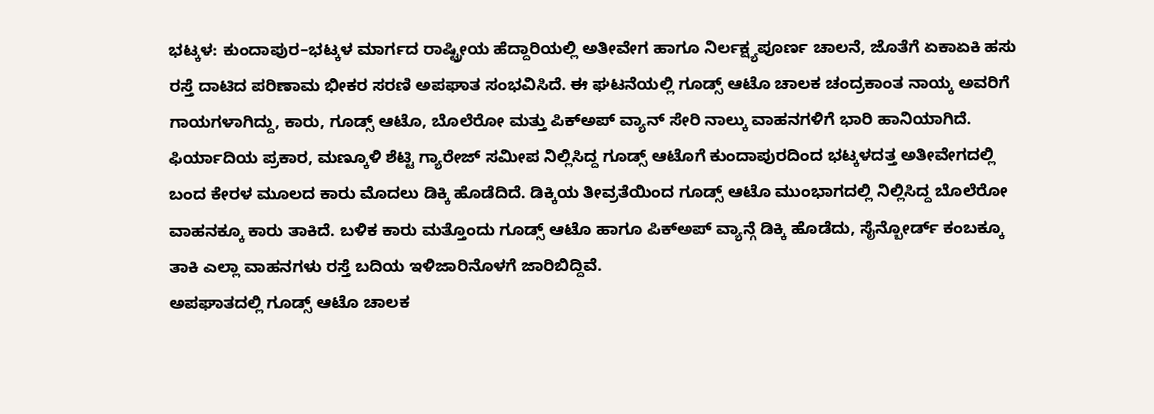ಭಟ್ಕಳ: ಕುಂದಾಪುರ–ಭಟ್ಕಳ ಮಾರ್ಗದ ರಾಷ್ಟ್ರೀಯ ಹೆದ್ದಾರಿಯಲ್ಲಿ ಅತೀವೇಗ ಹಾಗೂ ನಿರ್ಲಕ್ಷ್ಯಪೂರ್ಣ ಚಾಲನೆ, ಜೊತೆಗೆ ಏಕಾಏಕಿ ಹಸು ರಸ್ತೆ ದಾಟಿದ ಪರಿಣಾಮ ಭೀಕರ ಸರಣಿ ಅಪಘಾತ ಸಂಭವಿಸಿದೆ. ಈ ಘಟನೆಯಲ್ಲಿ ಗೂಡ್ಸ್ ಆಟೊ ಚಾಲಕ ಚಂದ್ರಕಾಂತ ನಾಯ್ಕ ಅವರಿಗೆ ಗಾಯಗಳಾಗಿದ್ದು, ಕಾರು, ಗೂಡ್ಸ್ ಆಟೊ, ಬೊಲೆರೋ ಮತ್ತು ಪಿಕ್ಅಪ್ ವ್ಯಾನ್ ಸೇರಿ ನಾಲ್ಕು ವಾಹನಗಳಿಗೆ ಭಾರಿ ಹಾನಿಯಾಗಿದೆ.
ಫಿರ್ಯಾದಿಯ ಪ್ರಕಾರ, ಮಣ್ಕೂಳಿ ಶೆಟ್ಟಿ ಗ್ಯಾರೇಜ್ ಸಮೀಪ ನಿಲ್ಲಿಸಿದ್ದ ಗೂಡ್ಸ್ ಆಟೊಗೆ ಕುಂದಾಪುರದಿಂದ ಭಟ್ಕಳದತ್ತ ಅತೀವೇಗದಲ್ಲಿ ಬಂದ ಕೇರಳ ಮೂಲದ ಕಾರು ಮೊದಲು ಡಿಕ್ಕಿ ಹೊಡೆದಿದೆ. ಡಿಕ್ಕಿಯ ತೀವ್ರತೆಯಿಂದ ಗೂಡ್ಸ್ ಆಟೊ ಮುಂಭಾಗದಲ್ಲಿ ನಿಲ್ಲಿಸಿದ್ದ ಬೊಲೆರೋ ವಾಹನಕ್ಕೂ ಕಾರು ತಾಕಿದೆ. ಬಳಿಕ ಕಾರು ಮತ್ತೊಂದು ಗೂಡ್ಸ್ ಆಟೊ ಹಾಗೂ ಪಿಕ್ಅಪ್ ವ್ಯಾನ್ಗೆ ಡಿಕ್ಕಿ ಹೊಡೆದು, ಸೈನ್ಬೋರ್ಡ್ ಕಂಬಕ್ಕೂ ತಾಕಿ ಎಲ್ಲಾ ವಾಹನಗಳು ರಸ್ತೆ ಬದಿಯ ಇಳಿಜಾರಿನೊಳಗೆ ಜಾರಿಬಿದ್ದಿವೆ.
ಅಪಘಾತದಲ್ಲಿ ಗೂಡ್ಸ್ ಆಟೊ ಚಾಲಕ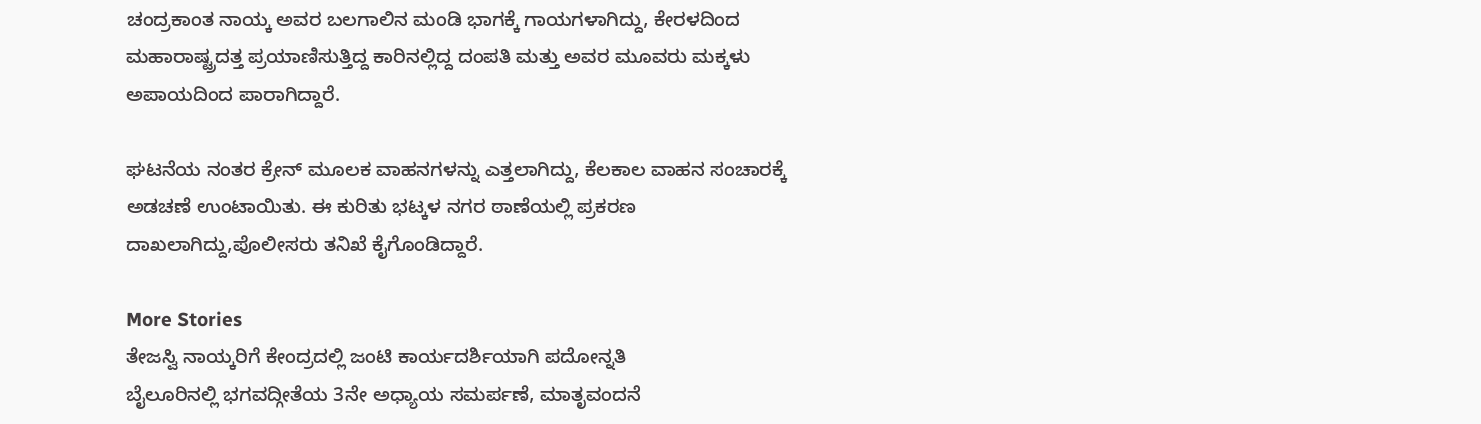ಚಂದ್ರಕಾಂತ ನಾಯ್ಕ ಅವರ ಬಲಗಾಲಿನ ಮಂಡಿ ಭಾಗಕ್ಕೆ ಗಾಯಗಳಾಗಿದ್ದು, ಕೇರಳದಿಂದ ಮಹಾರಾಷ್ಟ್ರದತ್ತ ಪ್ರಯಾಣಿಸುತ್ತಿದ್ದ ಕಾರಿನಲ್ಲಿದ್ದ ದಂಪತಿ ಮತ್ತು ಅವರ ಮೂವರು ಮಕ್ಕಳು ಅಪಾಯದಿಂದ ಪಾರಾಗಿದ್ದಾರೆ.

ಘಟನೆಯ ನಂತರ ಕ್ರೇನ್ ಮೂಲಕ ವಾಹನಗಳನ್ನು ಎತ್ತಲಾಗಿದ್ದು, ಕೆಲಕಾಲ ವಾಹನ ಸಂಚಾರಕ್ಕೆ ಅಡಚಣೆ ಉಂಟಾಯಿತು. ಈ ಕುರಿತು ಭಟ್ಕಳ ನಗರ ಠಾಣೆಯಲ್ಲಿ ಪ್ರಕರಣ ದಾಖಲಾಗಿದ್ದು,ಪೊಲೀಸರು ತನಿಖೆ ಕೈಗೊಂಡಿದ್ದಾರೆ.

More Stories
ತೇಜಸ್ವಿ ನಾಯ್ಕರಿಗೆ ಕೇಂದ್ರದಲ್ಲಿ ಜಂಟಿ ಕಾರ್ಯದರ್ಶಿಯಾಗಿ ಪದೋನ್ನತಿ
ಬೈಲೂರಿನಲ್ಲಿ ಭಗವದ್ಗೀತೆಯ 3ನೇ ಅಧ್ಯಾಯ ಸಮರ್ಪಣೆ, ಮಾತೃವಂದನೆ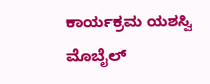ಕಾರ್ಯಕ್ರಮ ಯಶಸ್ವಿ
ಮೊಬೈಲ್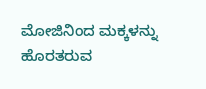ಮೋಜಿನಿಂದ ಮಕ್ಕಳನ್ನು ಹೊರತರುವ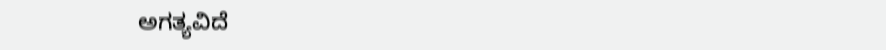ಅಗತ್ಯವಿದೆ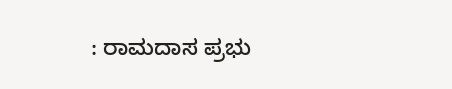: ರಾಮದಾಸ ಪ್ರಭು